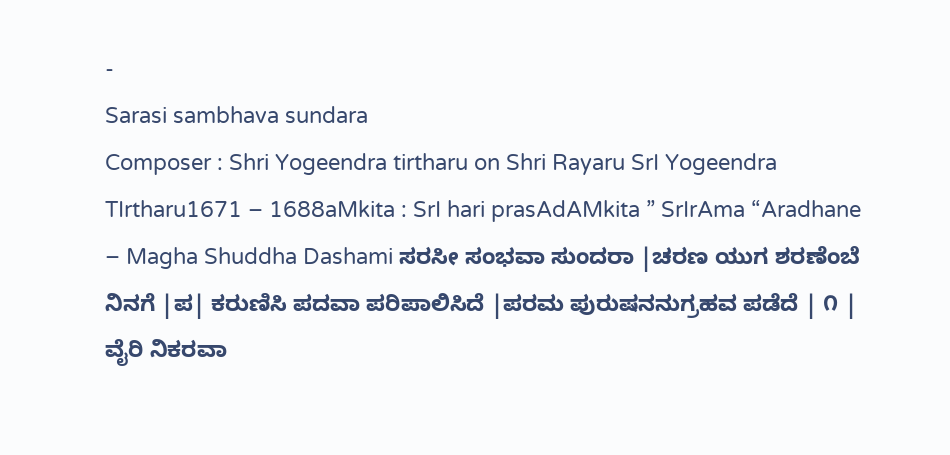-
Sarasi sambhava sundara
Composer : Shri Yogeendra tirtharu on Shri Rayaru SrI Yogeendra TIrtharu1671 – 1688aMkita : SrI hari prasAdAMkita ” SrIrAma “Aradhane – Magha Shuddha Dashami ಸರಸೀ ಸಂಭವಾ ಸುಂದರಾ |ಚರಣ ಯುಗ ಶರಣೆಂಬೆ ನಿನಗೆ |ಪ| ಕರುಣಿಸಿ ಪದವಾ ಪರಿಪಾಲಿಸಿದೆ |ಪರಮ ಪುರುಷನನುಗ್ರಹವ ಪಡೆದೆ | ೧ | ವೈರಿ ನಿಕರವಾ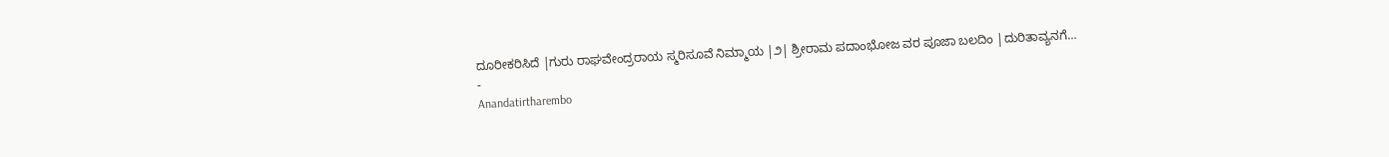ದೂರೀಕರಿಸಿದೆ |ಗುರು ರಾಘವೇಂದ್ರರಾಯ ಸ್ಮರಿಸೂವೆ ನಿಮ್ಮಾಯ |೨| ಶ್ರೀರಾಮ ಪದಾಂಭೋಜ ವರ ಪೂಜಾ ಬಲದಿಂ |ದುರಿತಾವ್ಯನಗೆ…
-
Anandatirtharembo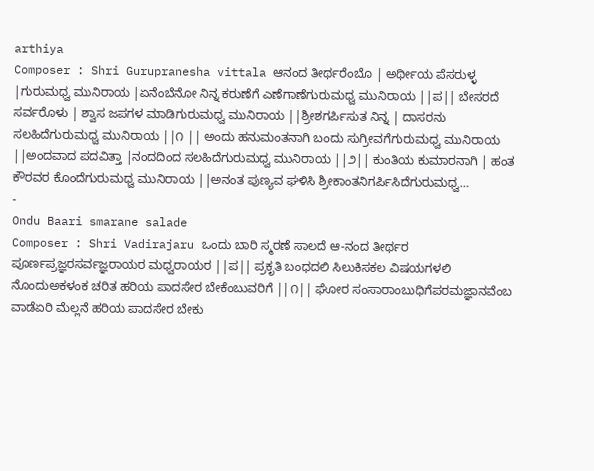arthiya
Composer : Shri Gurupranesha vittala ಆನಂದ ತೀರ್ಥರೆಂಬೊ | ಅರ್ಥೀಯ ಪೆಸರುಳ್ಳ |ಗುರುಮಧ್ವ ಮುನಿರಾಯ |ಏನೆಂಬೆನೋ ನಿನ್ನ ಕರುಣೆಗೆ ಎಣೆಗಾಣೆಗುರುಮಧ್ವ ಮುನಿರಾಯ ||ಪ|| ಬೇಸರದೆ ಸರ್ವರೊಳು | ಶ್ವಾಸ ಜಪಗಳ ಮಾಡಿಗುರುಮಧ್ವ ಮುನಿರಾಯ ||ಶ್ರೀಶಗರ್ಪಿಸುತ ನಿನ್ನ | ದಾಸರನು ಸಲಹಿದೆಗುರುಮಧ್ವ ಮುನಿರಾಯ ||೧ || ಅಂದು ಹನುಮಂತನಾಗಿ ಬಂದು ಸುಗ್ರೀವಗೆಗುರುಮಧ್ವ ಮುನಿರಾಯ ||ಅಂದವಾದ ಪದವಿತ್ತಾ |ನಂದದಿಂದ ಸಲಹಿದೆಗುರುಮಧ್ವ ಮುನಿರಾಯ ||೨|| ಕುಂತಿಯ ಕುಮಾರನಾಗಿ | ಹಂತ ಕೌರವರ ಕೊಂದೆಗುರುಮಧ್ವ ಮುನಿರಾಯ ||ಅನಂತ ಪುಣ್ಯವ ಘಳಿಸಿ ಶ್ರೀಕಾಂತನಿಗರ್ಪಿಸಿದೆಗುರುಮಧ್ವ…
-
Ondu Baari smarane salade
Composer : Shri Vadirajaru ಒಂದು ಬಾರಿ ಸ್ಮರಣೆ ಸಾಲದೆ ಆ-ನಂದ ತೀರ್ಥರ ಪೂರ್ಣಪ್ರಜ್ಞರಸರ್ವಜ್ಞರಾಯರ ಮಧ್ವರಾಯರ ||ಪ|| ಪ್ರಕೃತಿ ಬಂಧದಲಿ ಸಿಲುಕಿಸಕಲ ವಿಷಯಗಳಲಿ ನೊಂದುಅಕಳಂಕ ಚರಿತ ಹರಿಯ ಪಾದಸೇರ ಬೇಕೆಂಬುವರಿಗೆ ||೧|| ಘೋರ ಸಂಸಾರಾಂಬುಧಿಗೆಪರಮಜ್ಞಾನವೆಂಬ ವಾಡೆಏರಿ ಮೆಲ್ಲನೆ ಹರಿಯ ಪಾದಸೇರ ಬೇಕು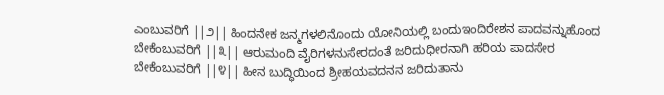ಎಂಬುವರಿಗೆ ||೨|| ಹಿಂದನೇಕ ಜನ್ಮಗಳಲಿನೊಂದು ಯೋನಿಯಲ್ಲಿ ಬಂದುಇಂದಿರೇಶನ ಪಾದವನ್ನುಹೊಂದ ಬೇಕೆಂಬುವರಿಗೆ ||೩|| ಆರುಮಂದಿ ವೈರಿಗಳನುಸೇರದಂತೆ ಜರಿದುಧೀರನಾಗಿ ಹರಿಯ ಪಾದಸೇರ ಬೇಕೆಂಬುವರಿಗೆ ||೪|| ಹೀನ ಬುದ್ಧಿಯಿಂದ ಶ್ರೀಹಯವದನನ ಜರಿದುತಾನು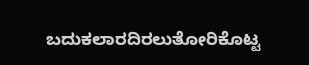ಬದುಕಲಾರದಿರಲುತೋರಿಕೊಟ್ಟ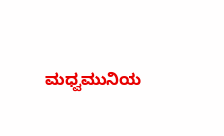ಮಧ್ವಮುನಿಯ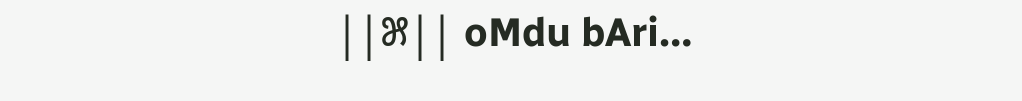||೫|| oMdu bAri…